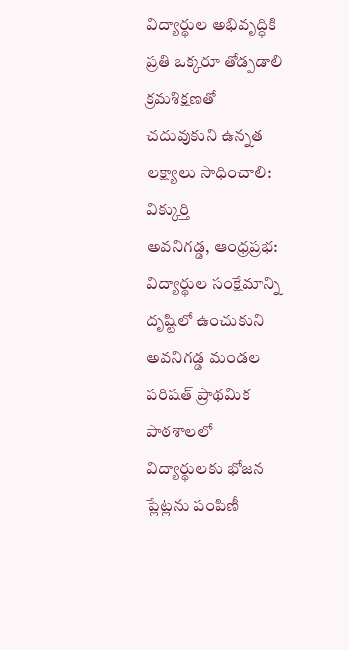విద్యార్థుల అభివృద్ధికి ప్రతి ఒక్కరూ తోడ్పడాలి
క్రమశిక్షణతో చదువుకుని ఉన్నత లక్ష్యాలు సాధించాలి: విక్కుర్తి
అవనిగడ్డ, ఆంధ్రప్రభ: విద్యార్థుల సంక్షేమాన్ని దృష్టిలో ఉంచుకుని అవనిగడ్డ మండల పరిషత్ ప్రాథమిక పాఠశాలలో విద్యార్థులకు భోజన ప్లేట్లను పంపిణీ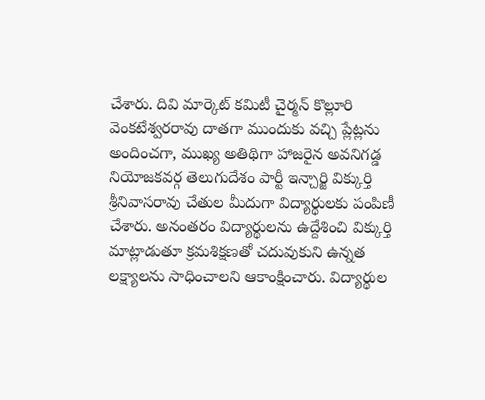చేశారు. దివి మార్కెట్ కమిటీ చైర్మన్ కొల్లూరి వెంకటేశ్వరరావు దాతగా ముందుకు వచ్చి ప్లేట్లను అందించగా, ముఖ్య అతిథిగా హాజరైన అవనిగడ్డ నియోజకవర్గ తెలుగుదేశం పార్టీ ఇన్చార్జి విక్కుర్తి శ్రీనివాసరావు చేతుల మీదుగా విద్యార్థులకు పంపిణీ చేశారు. అనంతరం విద్యార్థులను ఉద్దేశించి విక్కుర్తి మాట్లాడుతూ క్రమశిక్షణతో చదువుకుని ఉన్నత లక్ష్యాలను సాధించాలని ఆకాంక్షించారు. విద్యార్థుల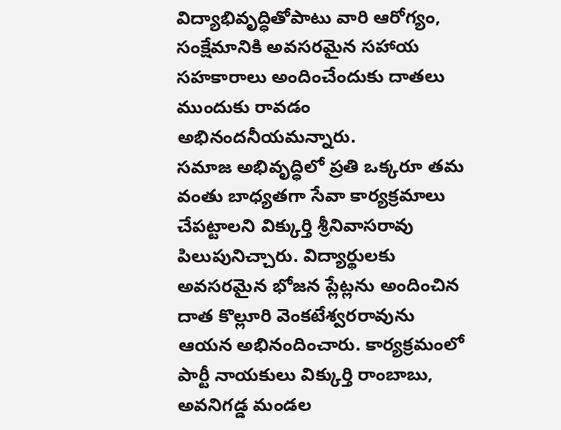విద్యాభివృద్ధితోపాటు వారి ఆరోగ్యం, సంక్షేమానికి అవసరమైన సహాయ సహకారాలు అందించేందుకు దాతలు ముందుకు రావడం అభినందనీయమన్నారు.
సమాజ అభివృద్ధిలో ప్రతి ఒక్కరూ తమ వంతు బాధ్యతగా సేవా కార్యక్రమాలు చేపట్టాలని విక్కుర్తి శ్రీనివాసరావు పిలుపునిచ్చారు. విద్యార్థులకు అవసరమైన భోజన ప్లేట్లను అందించిన దాత కొల్లూరి వెంకటేశ్వరరావును ఆయన అభినందించారు. కార్యక్రమంలో పార్టీ నాయకులు విక్కుర్తి రాంబాబు, అవనిగడ్డ మండల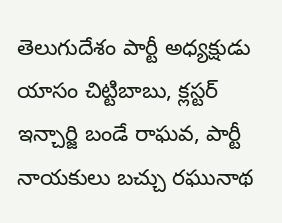తెలుగుదేశం పార్టీ అధ్యక్షుడు యాసం చిట్టిబాబు, క్లస్టర్ ఇన్చార్జి బండే రాఘవ, పార్టీ నాయకులు బచ్చు రఘునాథ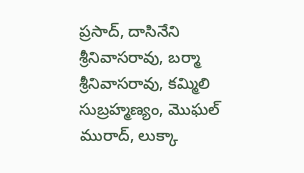ప్రసాద్, దాసినేని శ్రీనివాసరావు, బర్మా శ్రీనివాసరావు, కమ్మిలి సుబ్రహ్మణ్యం, మొఘల్ మురాద్, లుక్కా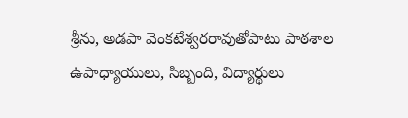శ్రీను, అడపా వెంకటేశ్వరరావుతోపాటు పాఠశాల ఉపాధ్యాయులు, సిబ్బంది, విద్యార్థులు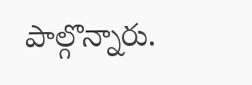పాల్గొన్నారు.